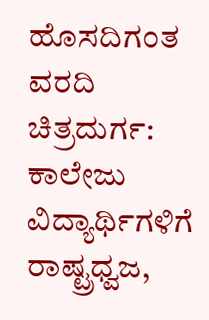ಹೊಸದಿಗಂತ ವರದಿ ಚಿತ್ರದುರ್ಗ:
ಕಾಲೇಜು ವಿದ್ಯಾರ್ಥಿಗಳಿಗೆ ರಾಷ್ಟ್ರಧ್ವಜ,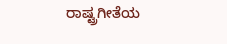ರಾಷ್ಟ್ರಗೀತೆಯ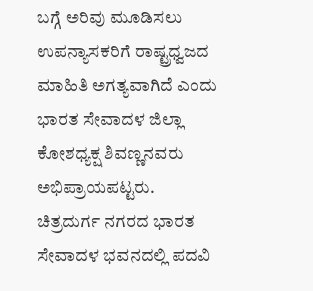ಬಗ್ಗೆ ಅರಿವು ಮೂಡಿಸಲು ಉಪನ್ಯಾಸಕರಿಗೆ ರಾಷ್ಟ್ರಧ್ವಜದ ಮಾಹಿತಿ ಅಗತ್ಯವಾಗಿದೆ ಎಂದು ಭಾರತ ಸೇವಾದಳ ಜಿಲ್ಲಾ ಕೋಶಧ್ಯಕ್ಷ ಶಿವಣ್ಣನವರು ಅಭಿಪ್ರಾಯಪಟ್ಟರು.
ಚಿತ್ರದುರ್ಗ ನಗರದ ಭಾರತ ಸೇವಾದಳ ಭವನದಲ್ಲಿ ಪದವಿ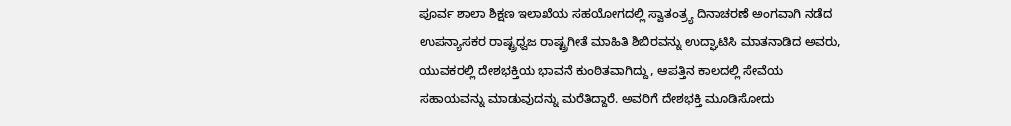ಪೂರ್ವ ಶಾಲಾ ಶಿಕ್ಷಣ ಇಲಾಖೆಯ ಸಹಯೋಗದಲ್ಲಿ ಸ್ವಾತಂತ್ರ್ಯ ದಿನಾಚರಣೆ ಅಂಗವಾಗಿ ನಡೆದ ಉಪನ್ಯಾಸಕರ ರಾಷ್ಟ್ರಧ್ವಜ ರಾಷ್ಟ್ರಗೀತೆ ಮಾಹಿತಿ ಶಿಬಿರವನ್ನು ಉದ್ಘಾಟಿಸಿ ಮಾತನಾಡಿದ ಅವರು, ಯುವಕರಲ್ಲಿ ದೇಶಭಕ್ತಿಯ ಭಾವನೆ ಕುಂಠಿತವಾಗಿದ್ದು, ಆಪತ್ತಿನ ಕಾಲದಲ್ಲಿ ಸೇವೆಯ ಸಹಾಯವನ್ನು ಮಾಡುವುದನ್ನು ಮರೆತಿದ್ದಾರೆ. ಅವರಿಗೆ ದೇಶಭಕ್ತಿ ಮೂಡಿಸೋದು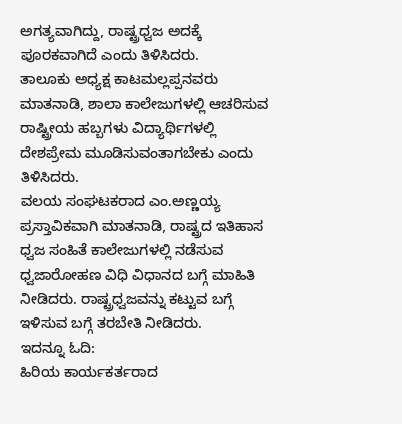ಅಗತ್ಯವಾಗಿದ್ದು, ರಾಷ್ಟ್ರಧ್ವಜ ಅದಕ್ಕೆ ಪೂರಕವಾಗಿದೆ ಎಂದು ತಿಳಿಸಿದರು.
ತಾಲೂಕು ಅಧ್ಯಕ್ಷ ಕಾಟಮಲ್ಲಪ್ಪನವರು ಮಾತನಾಡಿ, ಶಾಲಾ ಕಾಲೇಜುಗಳಲ್ಲಿ ಆಚರಿಸುವ ರಾಷ್ಟ್ರೀಯ ಹಬ್ಬಗಳು ವಿದ್ಯಾರ್ಥಿಗಳಲ್ಲಿ ದೇಶಪ್ರೇಮ ಮೂಡಿಸುವಂತಾಗಬೇಕು ಎಂದು ತಿಳಿಸಿದರು.
ವಲಯ ಸಂಘಟಕರಾದ ಎಂ.ಅಣ್ಣಯ್ಯ ಪ್ರಸ್ತಾವಿಕವಾಗಿ ಮಾತನಾಡಿ, ರಾಷ್ಟ್ರದ ಇತಿಹಾಸ ಧ್ವಜ ಸಂಹಿತೆ ಕಾಲೇಜುಗಳಲ್ಲಿ ನಡೆಸುವ ಧ್ವಜಾರೋಹಣ ವಿಧಿ ವಿಧಾನದ ಬಗ್ಗೆ ಮಾಹಿತಿ ನೀಡಿದರು. ರಾಷ್ಟ್ರಧ್ವಜವನ್ನು ಕಟ್ಟುವ ಬಗ್ಗೆ ಇಳಿಸುವ ಬಗ್ಗೆ ತರಬೇತಿ ನೀಡಿದರು.
ಇದನ್ನೂ ಓದಿ:
ಹಿರಿಯ ಕಾರ್ಯಕರ್ತರಾದ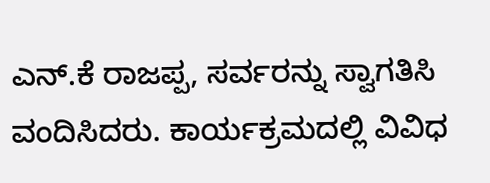ಎನ್.ಕೆ ರಾಜಪ್ಪ, ಸರ್ವರನ್ನು ಸ್ವಾಗತಿಸಿ ವಂದಿಸಿದರು. ಕಾರ್ಯಕ್ರಮದಲ್ಲಿ ವಿವಿಧ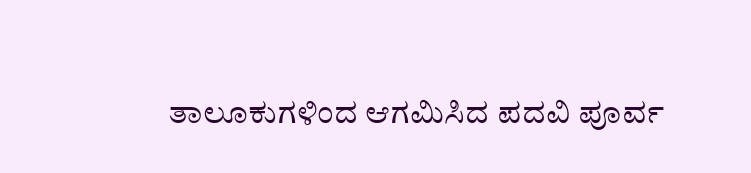ತಾಲೂಕುಗಳಿಂದ ಆಗಮಿಸಿದ ಪದವಿ ಪೂರ್ವ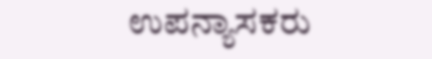ಉಪನ್ಯಾಸಕರು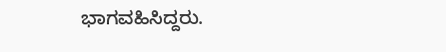ಭಾಗವಹಿಸಿದ್ದರು.